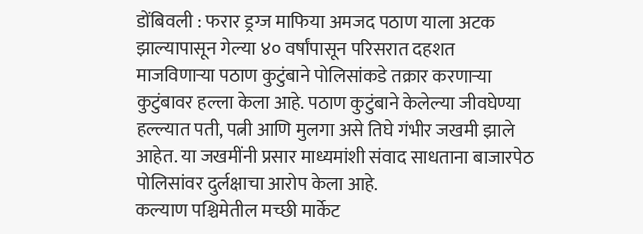डोंबिवली : फरार ड्रग्ज माफिया अमजद पठाण याला अटक झाल्यापासून गेल्या ४० वर्षांपासून परिसरात दहशत माजविणाऱ्या पठाण कुटुंबाने पोलिसांकडे तक्रार करणाऱ्या कुटुंबावर हल्ला केला आहे. पठाण कुटुंबाने केलेल्या जीवघेण्या हल्ल्यात पती, पत्नी आणि मुलगा असे तिघे गंभीर जखमी झाले आहेत. या जखमींनी प्रसार माध्यमांशी संवाद साधताना बाजारपेठ पोलिसांवर दुर्लक्षाचा आरोप केला आहे.
कल्याण पश्चिमेतील मच्छी मार्केट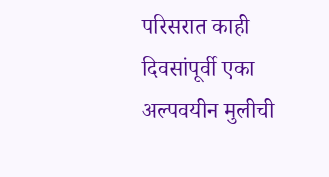परिसरात काही दिवसांपूर्वी एका अल्पवयीन मुलीची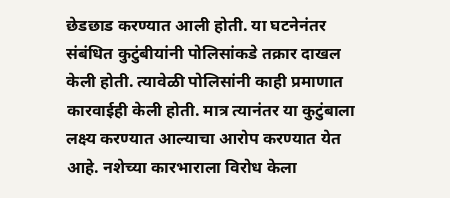छेडछाड करण्यात आली होती. या घटनेनंतर संबंधित कुटुंबीयांनी पोलिसांकडे तक्रार दाखल केली होती. त्यावेळी पोलिसांनी काही प्रमाणात कारवाईही केली होती. मात्र त्यानंतर या कुटुंबाला लक्ष्य करण्यात आल्याचा आरोप करण्यात येत आहे. नशेच्या कारभाराला विरोध केला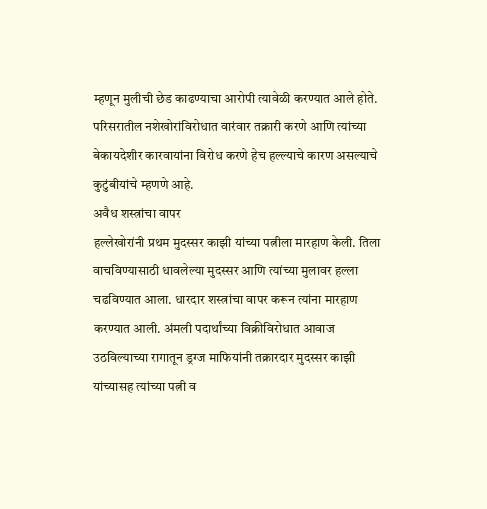म्हणून मुलीची छेड काढण्याचा आरोपी त्यावेळी करण्यात आले होते. परिसरातील नशेखोरांविरोधात वारंवार तक्रारी करणे आणि त्यांच्या बेकायदेशीर कारवायांना विरोध करणे हेच हल्ल्याचे कारण असल्याचे कुटुंबीयांचे म्हणणे आहे.
अवैध शस्त्रांचा वापर
हल्लेखोरांनी प्रथम मुदस्सर काझी यांच्या पत्नीला मारहाण केली. तिला वाचविण्यासाठी धावलेल्या मुदस्सर आणि त्यांच्या मुलावर हल्ला चढविण्यात आला. धारदार शस्त्रांचा वापर करून त्यांना मारहाण करण्यात आली. अंमली पदार्थांच्या विक्रीविरोधात आवाज उठविल्याच्या रागातून ड्रग्ज माफियांनी तक्रारदार मुदस्सर काझी यांच्यासह त्यांच्या पत्नी व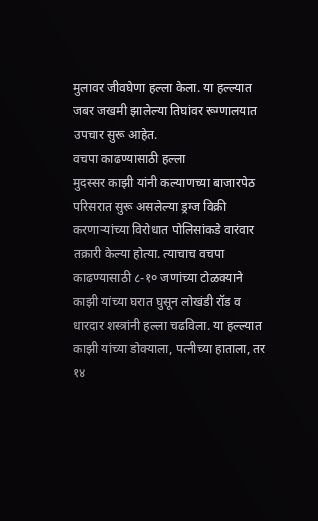मुलावर जीवघेणा हल्ला केला. या हल्ल्यात जबर जखमी झालेल्या तिघांवर रूग्णालयात उपचार सुरू आहेत.
वचपा काढण्यासाठी हल्ला
मुदस्सर काझी यांनी कल्याणच्या बाजारपेठ परिसरात सुरू असलेल्या ड्रग्ज विक्री करणाऱ्यांच्या विरोधात पोलिसांकडे वारंवार तक्रारी केल्या होत्या. त्याचाच वचपा काढण्यासाठी ८-१० जणांच्या टोळक्याने काझी यांच्या घरात घुसून लोखंडी रॉड व धारदार शस्त्रांनी हल्ला चढविला. या हल्ल्यात काझी यांच्या डोक्याला, पत्नीच्या हाताला, तर १४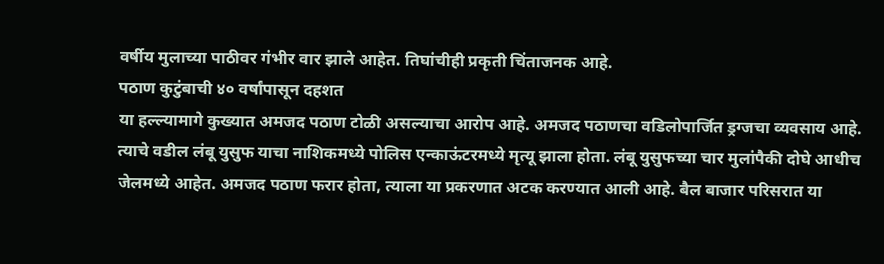वर्षीय मुलाच्या पाठीवर गंभीर वार झाले आहेत. तिघांचीही प्रकृती चिंताजनक आहे.
पठाण कुटुंबाची ४० वर्षांपासून दहशत
या हल्ल्यामागे कुख्यात अमजद पठाण टोळी असल्याचा आरोप आहे. अमजद पठाणचा वडिलोपार्जित ड्रग्जचा व्यवसाय आहे. त्याचे वडील लंबू युसुफ याचा नाशिकमध्ये पोलिस एन्काऊंटरमध्ये मृत्यू झाला होता. लंबू युसुफच्या चार मुलांपैकी दोघे आधीच जेलमध्ये आहेत. अमजद पठाण फरार होता, त्याला या प्रकरणात अटक करण्यात आली आहे. बैल बाजार परिसरात या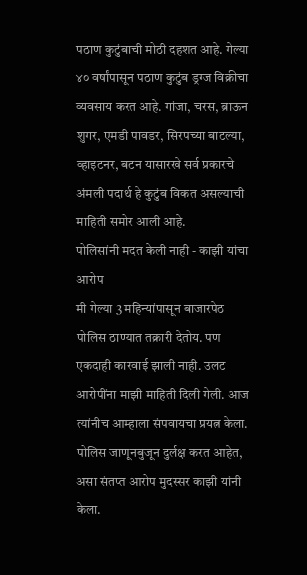पठाण कुटुंबाची मोठी दहशत आहे. गेल्या ४० वर्षांपासून पठाण कुटुंब ड्रग्ज विक्रीचा व्यवसाय करत आहे. गांजा, चरस, ब्राऊन शुगर, एमडी पावडर, सिरपच्या बाटल्या, व्हाइटनर, बटन यासारखे सर्व प्रकारचे अंमली पदार्थ हे कुटुंब विकत असल्याची माहिती समोर आली आहे.
पोलिसांनी मदत केली नाही - काझी यांचा आरोप
मी गेल्या 3 महिन्यांपासून बाजारपेठ पोलिस ठाण्यात तक्रारी देतोय. पण एकदाही कारवाई झाली नाही. उलट आरोपींना माझी माहिती दिली गेली. आज त्यांनीच आम्हाला संपवायचा प्रयत्न केला. पोलिस जाणूनबुजून दुर्लक्ष करत आहेत, असा संतप्त आरोप मुदस्सर काझी यांनी केला.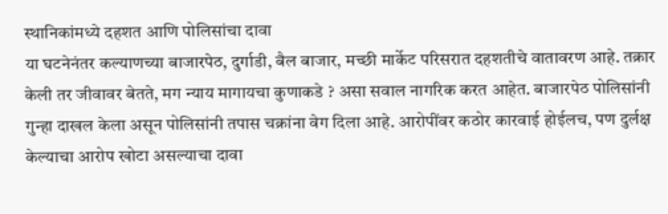स्थानिकांमध्ये दहशत आणि पोलिसांचा दावा
या घटनेनंतर कल्याणच्या बाजारपेठ, दुर्गाडी, बैल बाजार, मच्छी मार्केट परिसरात दहशतीचे वातावरण आहे. तक्रार केली तर जीवावर बेतते, मग न्याय मागायचा कुणाकडे ? असा सवाल नागरिक करत आहेत. बाजारपेठ पोलिसांनी गुन्हा दाखल केला असून पोलिसांनी तपास चक्रांना वेग दिला आहे. आरोपींवर कठोर कारवाई होईलच, पण दुर्लक्ष केल्याचा आरोप खोटा असल्याचा दावा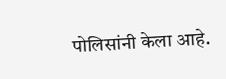पोलिसांनी केला आहे.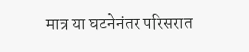मात्र या घटनेनंतर परिसरात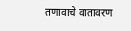तणावाचे वातावरण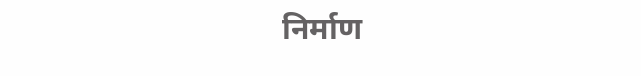निर्माण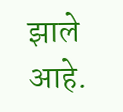झाले आहे.